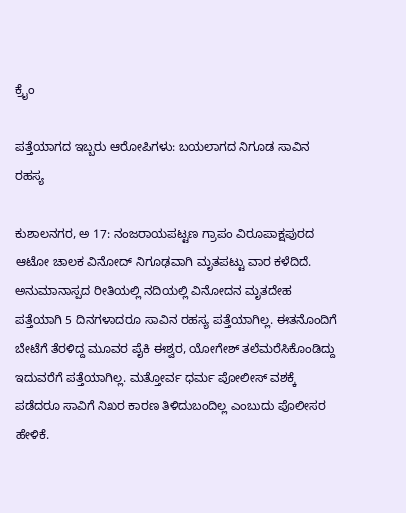ಕ್ರೈಂ

ಪತ್ತೆಯಾಗದ ಇಬ್ಬರು ಆರೋಪಿಗಳು: ಬಯಲಾಗದ ನಿಗೂಡ ಸಾವಿನ ರಹಸ್ಯ

ಕುಶಾಲನಗರ, ಅ 17: ನಂಜರಾಯಪಟ್ಟಣ ಗ್ರಾಪಂ ವಿರೂಪಾಕ್ಷಪುರದ ಆಟೋ ಚಾಲಕ ವಿನೋದ್ ನಿಗೂಢವಾಗಿ ಮೃತಪಟ್ಟು ವಾರ ಕಳೆದಿದೆ. ಅನುಮಾನಾಸ್ಪದ ರೀತಿಯಲ್ಲಿ‌ ನದಿಯಲ್ಲಿ ವಿನೋದನ ಮೃತದೇಹ ಪತ್ತೆಯಾಗಿ 5 ದಿನಗಳಾದರೂ ಸಾವಿನ ರಹಸ್ಯ ಪತ್ತೆಯಾಗಿಲ್ಲ. ಈತನೊಂದಿಗೆ ಬೇಟೆಗೆ ತೆರಳಿದ್ದ ಮೂವರ‌ ಪೈಕಿ ಈಶ್ವರ, ಯೋಗೇಶ್ ತಲೆಮರೆಸಿಕೊಂಡಿದ್ದು ಇದುವರೆಗೆ ಪತ್ತೆಯಾಗಿಲ್ಲ. ಮತ್ತೋರ್ವ ಧರ್ಮ ಪೋಲೀಸ್ ವಶಕ್ಕೆ ಪಡೆದರೂ ಸಾವಿಗೆ ನಿಖರ ಕಾರಣ ತಿಳಿದುಬಂದಿಲ್ಲ ಎಂಬುದು‌ ಪೊಲೀಸರ ಹೇಳಿಕೆ.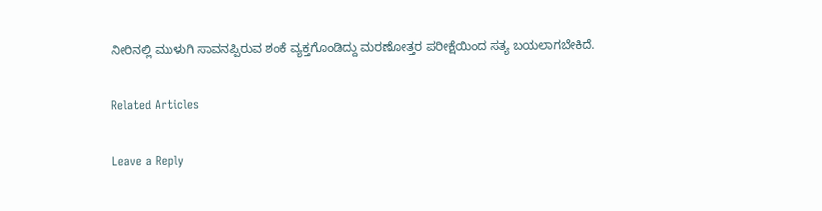ನೀರಿನಲ್ಲಿ‌ ಮುಳುಗಿ ಸಾವನಪ್ಪಿರುವ ಶಂಕೆ ವ್ಯಕ್ತಗೊಂಡಿದ್ದು ಮರಣೋತ್ತರ ಪರೀಕ್ಷೆಯಿಂದ ಸತ್ಯ ಬಯಲಾಗಬೇಕಿದೆ.

Related Articles

Leave a Reply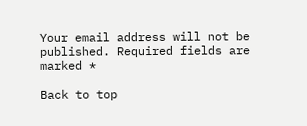Your email address will not be published. Required fields are marked *

Back to top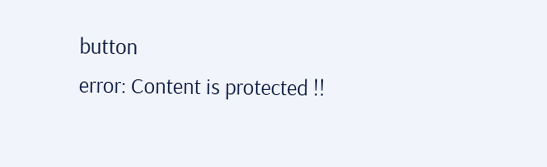button
error: Content is protected !!